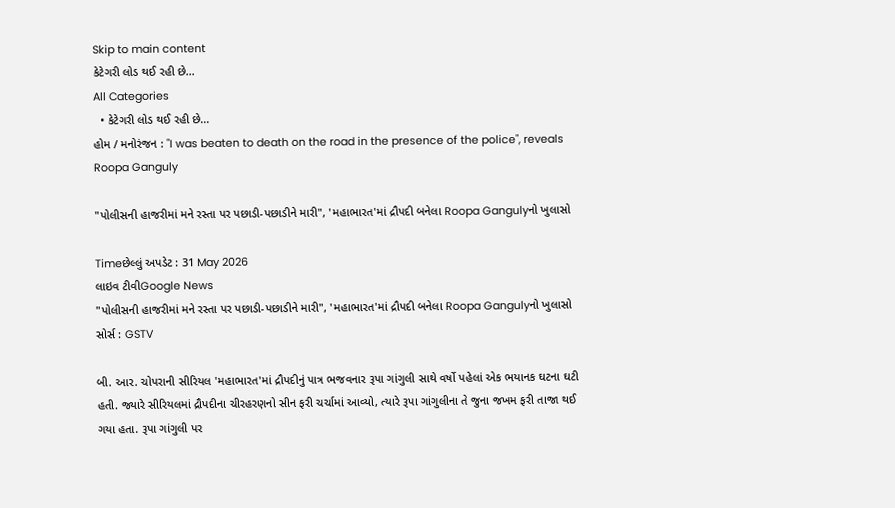Skip to main content
કેટેગરી લોડ થઈ રહી છે...
All Categories
  • કેટેગરી લોડ થઈ રહી છે...
હોમ / મનોરંજન : "I was beaten to death on the road in the presence of the police", reveals Roopa Ganguly

"પોલીસની હાજરીમાં મને રસ્તા પર પછાડી-પછાડીને મારી", 'મહાભારત'માં દ્રૌપદી બનેલા Roopa Gangulyનો ખુલાસો

Timeછેલ્લું અપડેટ : 31 May 2026
લાઇવ ટીવીGoogle News
"પોલીસની હાજરીમાં મને રસ્તા પર પછાડી-પછાડીને મારી", 'મહાભારત'માં દ્રૌપદી બનેલા Roopa Gangulyનો ખુલાસો
સોર્સ : GSTV

બી. આર. ચોપરાની સીરિયલ 'મહાભારત'માં દ્રૌપદીનું પાત્ર ભજવનાર રૂપા ગાંગુલી સાથે વર્ષો પહેલાં એક ભયાનક ઘટના ઘટી હતી. જ્યારે સીરિયલમાં દ્રૌપદીના ચીરહરણનો સીન ફરી ચર્ચામાં આવ્યો, ત્યારે રૂપા ગાંગુલીના તે જુના જખમ ફરી તાજા થઈ ગયા હતા. રૂપા ગાંગુલી પર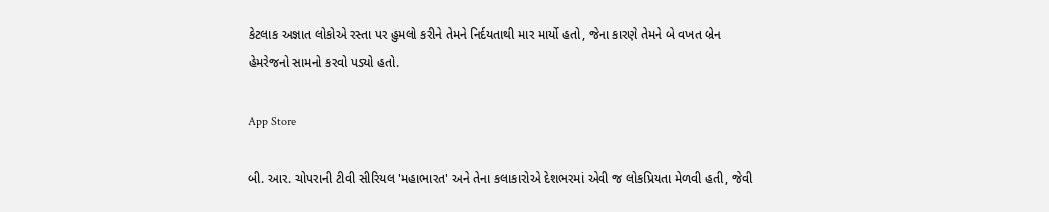કેટલાક અજ્ઞાત લોકોએ રસ્તા પર હુમલો કરીને તેમને નિર્દયતાથી માર માર્યો હતો, જેના કારણે તેમને બે વખત બ્રેન હેમરેજનો સામનો કરવો પડ્યો હતો.

App Store

બી. આર. ચોપરાની ટીવી સીરિયલ 'મહાભારત' અને તેના કલાકારોએ દેશભરમાં એવી જ લોકપ્રિયતા મેળવી હતી, જેવી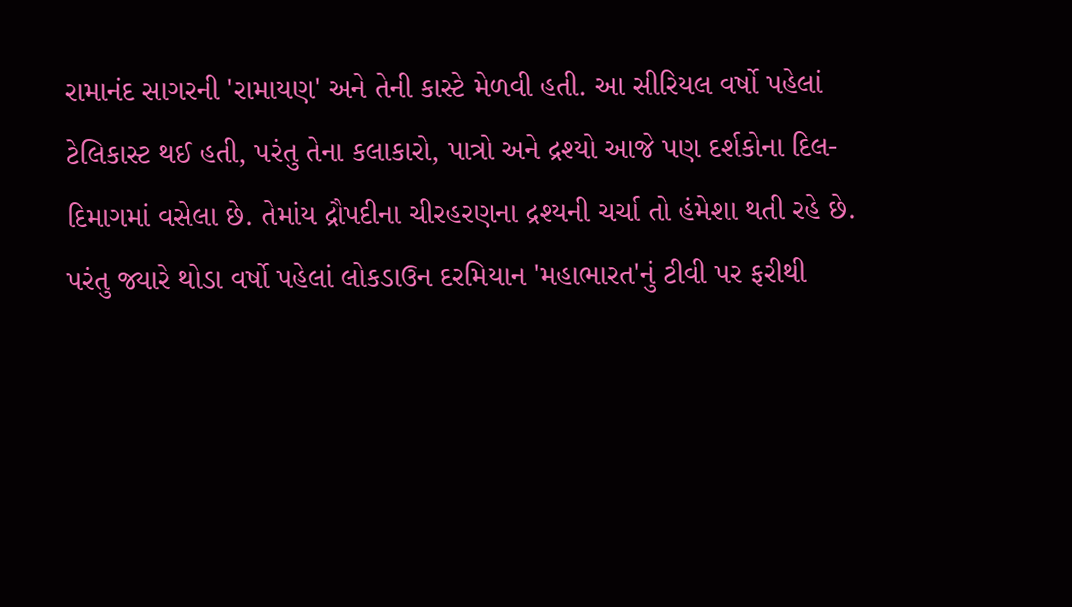રામાનંદ સાગરની 'રામાયણ' અને તેની કાસ્ટે મેળવી હતી. આ સીરિયલ વર્ષો પહેલાં ટેલિકાસ્ટ થઈ હતી, પરંતુ તેના કલાકારો, પાત્રો અને દ્રશ્યો આજે પણ દર્શકોના દિલ-દિમાગમાં વસેલા છે. તેમાંય દ્રૌપદીના ચીરહરણના દ્રશ્યની ચર્ચા તો હંમેશા થતી રહે છે. પરંતુ જ્યારે થોડા વર્ષો પહેલાં લોકડાઉન દરમિયાન 'મહાભારત'નું ટીવી પર ફરીથી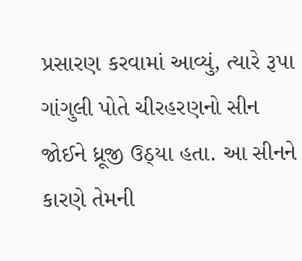પ્રસારણ કરવામાં આવ્યું, ત્યારે રૂપા ગાંગુલી પોતે ચીરહરણનો સીન જોઈને ધ્રૂજી ઉઠ્યા હતા. આ સીનને કારણે તેમની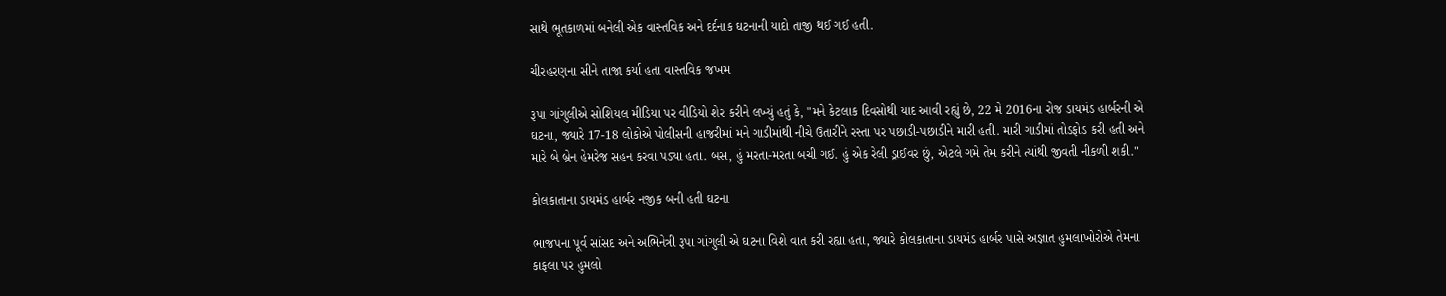સાથે ભૂતકાળમાં બનેલી એક વાસ્તવિક અને દર્દનાક ઘટનાની યાદો તાજી થઈ ગઈ હતી.

ચીરહરણના સીને તાજા કર્યા હતા વાસ્તવિક જખમ

રૂપા ગાંગુલીએ સોશિયલ મીડિયા પર વીડિયો શેર કરીને લખ્યું હતું કે, "મને કેટલાક દિવસોથી યાદ આવી રહ્યું છે, 22 મે 2016ના રોજ ડાયમંડ હાર્બરની એ ઘટના, જ્યારે 17-18 લોકોએ પોલીસની હાજરીમાં મને ગાડીમાંથી નીચે ઉતારીને રસ્તા પર પછાડી-પછાડીને મારી હતી. મારી ગાડીમાં તોડફોડ કરી હતી અને મારે બે બ્રેન હેમરેજ સહન કરવા પડ્યા હતા. બસ, હું મરતા-મરતા બચી ગઈ. હું એક રેલી ડ્રાઈવર છું, એટલે ગમે તેમ કરીને ત્યાંથી જીવતી નીકળી શકી."

કોલકાતાના ડાયમંડ હાર્બર નજીક બની હતી ઘટના

ભાજપના પૂર્વ સાંસદ અને અભિનેત્રી રૂપા ગાંગુલી એ ઘટના વિશે વાત કરી રહ્યા હતા, જ્યારે કોલકાતાના ડાયમંડ હાર્બર પાસે અજ્ઞાત હુમલાખોરોએ તેમના કાફલા પર હુમલો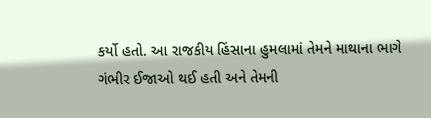કર્યો હતો. આ રાજકીય હિંસાના હુમલામાં તેમને માથાના ભાગે ગંભીર ઈજાઓ થઈ હતી અને તેમની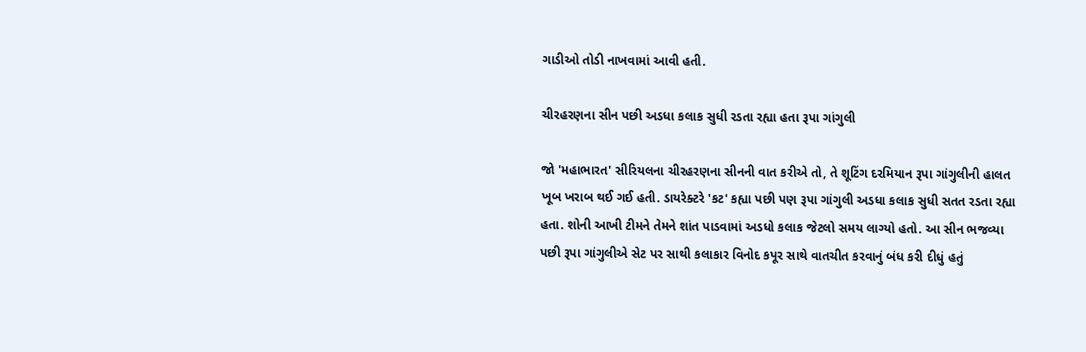ગાડીઓ તોડી નાખવામાં આવી હતી.

ચીરહરણના સીન પછી અડધા કલાક સુધી રડતા રહ્યા હતા રૂપા ગાંગુલી

જો 'મહાભારત' સીરિયલના ચીરહરણના સીનની વાત કરીએ તો, તે શૂટિંગ દરમિયાન રૂપા ગાંગુલીની હાલત ખૂબ ખરાબ થઈ ગઈ હતી. ડાયરેક્ટરે 'કટ' કહ્યા પછી પણ રૂપા ગાંગુલી અડધા કલાક સુધી સતત રડતા રહ્યા હતા. શોની આખી ટીમને તેમને શાંત પાડવામાં અડધો કલાક જેટલો સમય લાગ્યો હતો. આ સીન ભજવ્યા પછી રૂપા ગાંગુલીએ સેટ પર સાથી કલાકાર વિનોદ કપૂર સાથે વાતચીત કરવાનું બંધ કરી દીધું હતું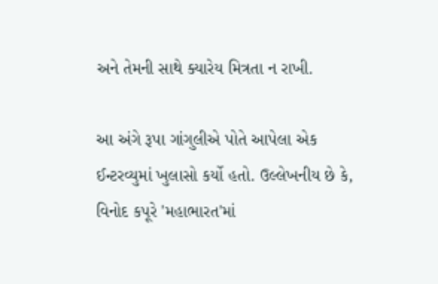અને તેમની સાથે ક્યારેય મિત્રતા ન રાખી.

આ અંગે રૂપા ગાંગુલીએ પોતે આપેલા એક ઈન્ટરવ્યુમાં ખુલાસો કર્યો હતો. ઉલ્લેખનીય છે કે, વિનોદ કપૂરે 'મહાભારત'માં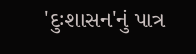'દુઃશાસન'નું પાત્ર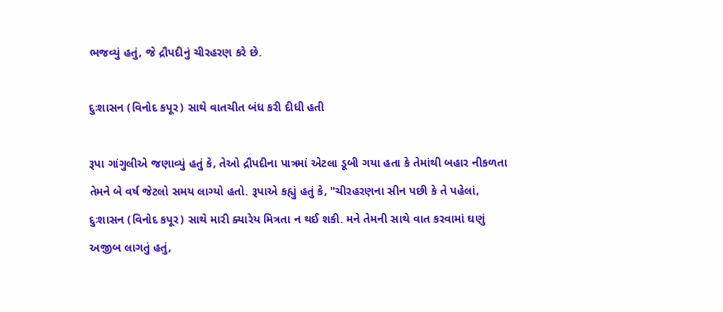ભજવ્યું હતું, જે દ્રૌપદીનું ચીરહરણ કરે છે.

દુઃશાસન (વિનોદ કપૂર) સાથે વાતચીત બંધ કરી દીધી હતી

રૂપા ગાંગુલીએ જણાવ્યું હતું કે, તેઓ દ્રૌપદીના પાત્રમાં એટલા ડૂબી ગયા હતા કે તેમાંથી બહાર નીકળતા તેમને બે વર્ષ જેટલો સમય લાગ્યો હતો. રૂપાએ કહ્યું હતું કે, "ચીરહરણના સીન પછી કે તે પહેલાં, દુઃશાસન (વિનોદ કપૂર) સાથે મારી ક્યારેય મિત્રતા ન થઈ શકી. મને તેમની સાથે વાત કરવામાં ઘણું અજીબ લાગતું હતું,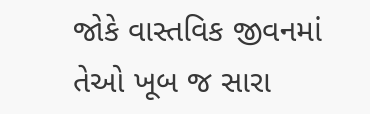જોકે વાસ્તવિક જીવનમાં તેઓ ખૂબ જ સારા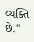વ્યક્તિ છે."